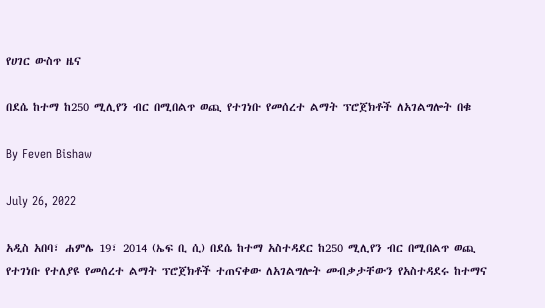የሀገር ውስጥ ዜና

በደሴ ከተማ ከ250 ሚሊየን ብር በሚበልጥ ወጪ የተገነቡ የመሰረተ ልማት ፕሮጀክቶች ለአገልግሎት በቁ

By Feven Bishaw

July 26, 2022

አዲስ አበባ፣ ሐምሌ 19፣ 2014 (ኤፍ ቢ ሲ) በደሴ ከተማ አስተዳደር ከ250 ሚሊየን ብር በሚበልጥ ወጪ የተገነቡ የተለያዩ የመሰረተ ልማት ፕሮጀክቶች ተጠናቀው ለአገልግሎት መብቃታቸውን የአስተዳደሩ ከተማና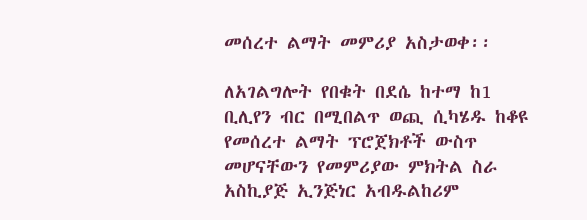መሰረተ ልማት መምሪያ አስታወቀ፡፡

ለአገልግሎት የበቁት በደሴ ከተማ ከ1 ቢሊየን ብር በሚበልጥ ወጪ ሲካሄዱ ከቆዩ የመሰረተ ልማት ፕሮጀክቶች ውስጥ መሆናቸውን የመምሪያው ምክትል ስራ አስኪያጅ ኢንጅነር አብዱልከሪም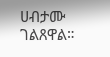ሀብታሙ ገልጸዋል።